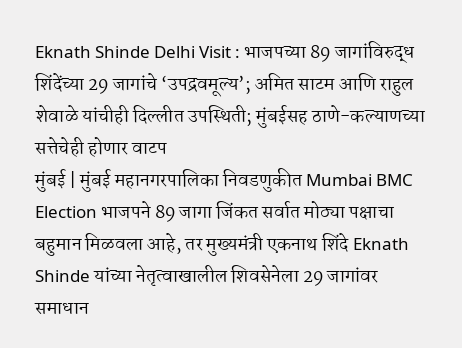Eknath Shinde Delhi Visit : भाजपच्या 89 जागांविरुद्ध शिंदेंच्या 29 जागांचे ‘उपद्रवमूल्य’; अमित साटम आणि राहुल शेवाळे यांचीही दिल्लीत उपस्थिती; मुंबईसह ठाणे-कल्याणच्या सत्तेचेही होणार वाटप
मुंबई | मुंबई महानगरपालिका निवडणुकीत Mumbai BMC Election भाजपने 89 जागा जिंकत सर्वात मोठ्या पक्षाचा बहुमान मिळवला आहे, तर मुख्यमंत्री एकनाथ शिंदे Eknath Shinde यांच्या नेतृत्वाखालील शिवसेनेला 29 जागांवर समाधान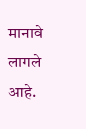मानावे लागले आहे.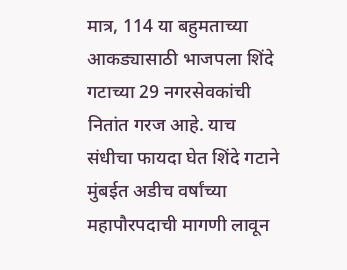मात्र, 114 या बहुमताच्या आकड्यासाठी भाजपला शिंदे गटाच्या 29 नगरसेवकांची नितांत गरज आहे. याच संधीचा फायदा घेत शिंदे गटाने मुंबईत अडीच वर्षांच्या महापौरपदाची मागणी लावून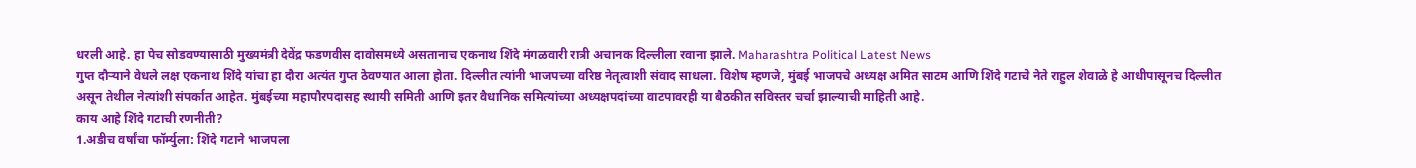धरली आहे. हा पेच सोडवण्यासाठी मुख्यमंत्री देवेंद्र फडणवीस दावोसमध्ये असतानाच एकनाथ शिंदे मंगळवारी रात्री अचानक दिल्लीला रवाना झाले. Maharashtra Political Latest News
गुप्त दौऱ्याने वेधले लक्ष एकनाथ शिंदे यांचा हा दौरा अत्यंत गुप्त ठेवण्यात आला होता. दिल्लीत त्यांनी भाजपच्या वरिष्ठ नेतृत्वाशी संवाद साधला. विशेष म्हणजे, मुंबई भाजपचे अध्यक्ष अमित साटम आणि शिंदे गटाचे नेते राहुल शेवाळे हे आधीपासूनच दिल्लीत असून तेथील नेत्यांशी संपर्कात आहेत. मुंबईच्या महापौरपदासह स्थायी समिती आणि इतर वैधानिक समित्यांच्या अध्यक्षपदांच्या वाटपावरही या बैठकीत सविस्तर चर्चा झाल्याची माहिती आहे.
काय आहे शिंदे गटाची रणनीती?
1.अडीच वर्षांचा फॉर्म्युला: शिंदे गटाने भाजपला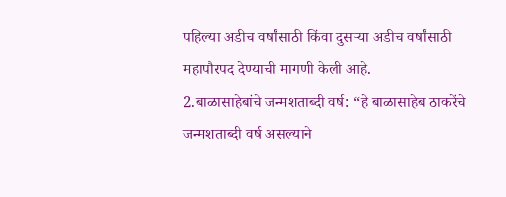पहिल्या अडीच वर्षांसाठी किंवा दुसऱ्या अडीच वर्षांसाठी महापौरपद देण्याची मागणी केली आहे.
2.बाळासाहेबांचे जन्मशताब्दी वर्ष: “हे बाळासाहेब ठाकरेंचे जन्मशताब्दी वर्ष असल्याने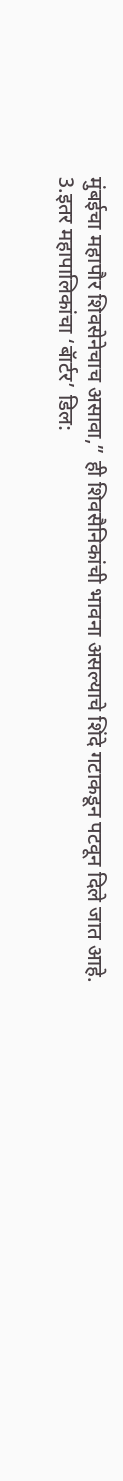मुंबईचा महापौर शिवसेनेचाच असावा,” ही शिवसैनिकांची भावना असल्याचे शिंदे गटाकडून पटवून दिले जात आहे.
3.इतर महापालिकांचा ‘बॅार्टर’ डिल: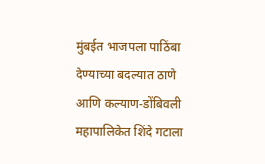मुंबईत भाजपला पाठिंबा देण्याच्या बदल्यात ठाणे आणि कल्याण-डोंबिवली महापालिकेत शिंदे गटाला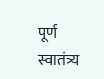पूर्ण स्वातंत्र्य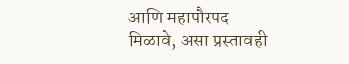आणि महापौरपद मिळावे, असा प्रस्तावही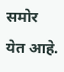समोर येत आहे.